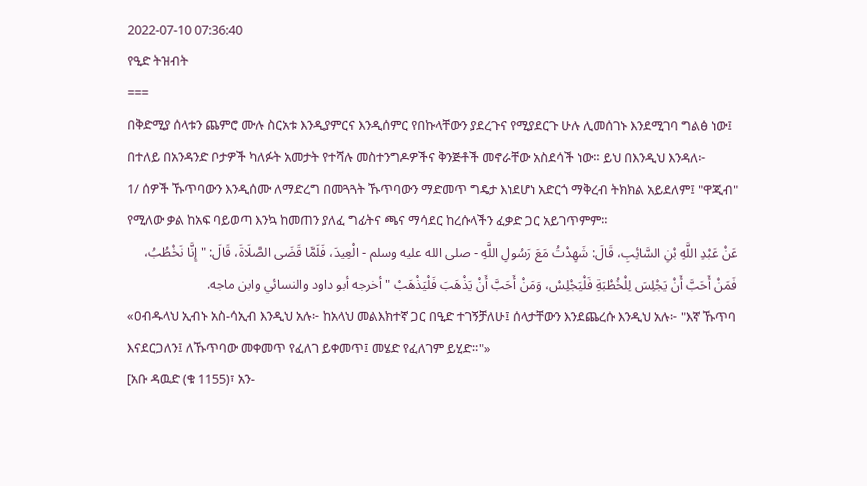2022-07-10 07:36:40
የዒድ ትዝብት
===
በቅድሚያ ሰላቱን ጨምሮ ሙሉ ስርአቱ እንዲያምርና እንዲሰምር የበኩላቸውን ያደረጉና የሚያደርጉ ሁሉ ሊመሰገኑ እንደሚገባ ግልፅ ነው፤ በተለይ በአንዳንድ ቦታዎች ካለፉት አመታት የተሻሉ መስተንግዶዎችና ቅንጅቶች መኖራቸው አስደሳች ነው። ይህ በእንዲህ እንዳለ፦
1/ ሰዎች ኹጥባውን እንዲሰሙ ለማድረግ በመጓጓት ኹጥባውን ማድመጥ ግዴታ እነደሆነ አድርጎ ማቅረብ ትክክል አይደለም፤ "ዋጂብ" የሚለው ቃል ከአፍ ባይወጣ እንኳ ከመጠን ያለፈ ግፊትና ጫና ማሳደር ከረሱላችን ፈቃድ ጋር አይገጥምም።
عَنْ عَبْدِ اللَّهِ بْنِ السَّائِبِ، قَالَ: شَهِدْتُ مَعَ رَسُولِ اللَّهِ - صلى الله عليه وسلم - الْعِيدَ، فَلَمَّا قَضَى الصَّلَاةَ، قَالَ: " إِنَّا نَخْطُبُ، فَمَنْ أَحَبَّ أَنْ يَجْلِسَ لِلْخُطْبَةِ فَلْيَجْلِسْ، وَمَنْ أَحَبَّ أَنْ يَذْهَبَ فَلْيَذْهَبْ " أخرجه أبو داود والنسائي وابن ماجه.
«ዐብዱላህ ኢብኑ አስ-ሳኢብ እንዲህ አሉ፦ ከአላህ መልእክተኛ ጋር በዒድ ተገኝቻለሁ፤ ሰላታቸውን እንደጨረሱ እንዲህ አሉ፦ "እኛ ኹጥባ እናደርጋለን፤ ለኹጥባው መቀመጥ የፈለገ ይቀመጥ፤ መሄድ የፈለገም ይሂድ።"»
[አቡ ዳዉድ (ቁ 1155)፣ አን-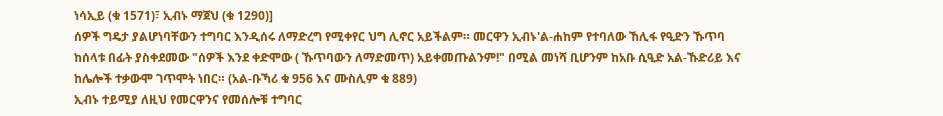ነሳኢይ (ቁ 1571)፣ ኢብኑ ማጀህ (ቁ 1290)]
ሰዎች ግዴታ ያልሆነባቸውን ተግባር እንዲሰሩ ለማድረግ የሚቀየር ህግ ሊኖር አይችልም። መርዋን ኢብኑ'ል-ሐከም የተባለው ኸሊፋ የዒድን ኹጥባ ከሰላቱ በፊት ያስቀደመው "ሰዎች እንደ ቀድሞው ( ኹጥባውን ለማድመጥ) አይቀመጡልንም!" በሚል መነሻ ቢሆንም ከአቡ ሲዒድ አል-ኹድሪይ እና ከሌሎች ተቃውሞ ገጥሞት ነበር። (አል-ቡኻሪ ቁ 956 እና ሙስሊም ቁ 889)
ኢብኑ ተይሚያ ለዚህ የመርዋንና የመሰሎቹ ተግባር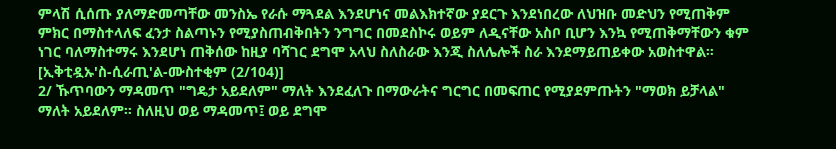ምላሽ ሲሰጡ ያለማድመጣቸው መንስኤ የራሱ ማጓደል እንደሆነና መልእክተኛው ያደርጉ እንደነበረው ለህዝቡ መድህን የሚጠቅም ምክር በማስተላለፍ ፈንታ ስልጣኑን የሚያስጠብቅበትን ንግግር በመደስኮሩ ወይም ለዲናቸው አስቦ ቢሆን እንኳ የሚጠቅማቸውን ቁም ነገር ባለማስተማሩ እንደሆነ ጠቅሰው ከዚያ ባሻገር ደግሞ አላህ ስለስራው እንጂ ስለሌሎች ስራ እንደማይጠይቀው አወስተዋል።
[ኢቅቲዷኡ'ስ-ሲራጢ'ል-ሙስተቂም (2/104)]
2/ ኹጥባውን ማዳመጥ "ግዴታ አይደለም" ማለት እንደፈለጉ በማውራትና ግርግር በመፍጠር የሚያደምጡትን "ማወክ ይቻላል" ማለት አይደለም። ስለዚህ ወይ ማዳመጥ፤ ወይ ደግሞ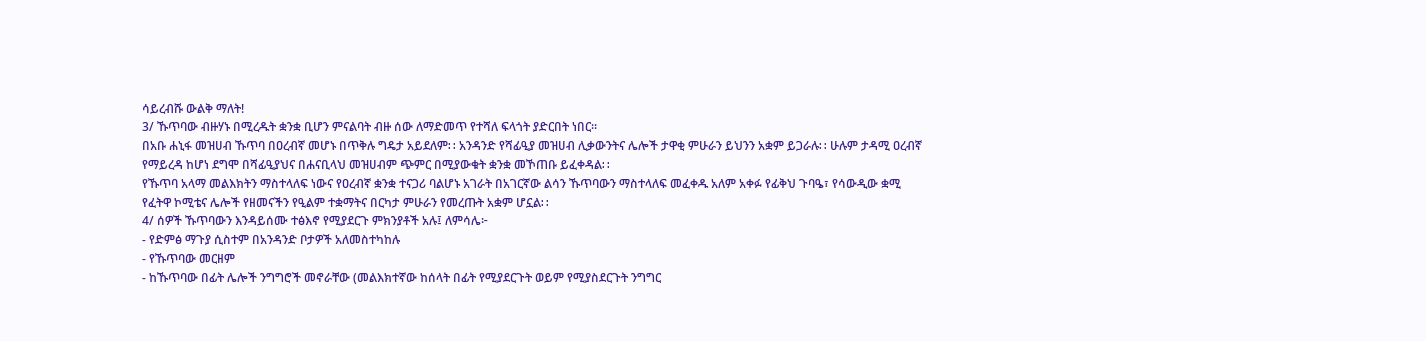ሳይረብሹ ውልቅ ማለት!
3/ ኹጥባው ብዙሃኑ በሚረዱት ቋንቋ ቢሆን ምናልባት ብዙ ሰው ለማድመጥ የተሻለ ፍላጎት ያድርበት ነበር።
በአቡ ሐኒፋ መዝሀብ ኹጥባ በዐረብኛ መሆኑ በጥቅሉ ግዴታ አይደለም∷ አንዳንድ የሻፊዒያ መዝሀብ ሊቃውንትና ሌሎች ታዋቂ ምሁራን ይህንን አቋም ይጋራሉ∷ ሁሉም ታዳሚ ዐረብኛ የማይረዳ ከሆነ ደግሞ በሻፊዒያህና በሐናቢላህ መዝሀብም ጭምር በሚያውቁት ቋንቋ መኾጠቡ ይፈቀዳል∷
የኹጥባ አላማ መልእክትን ማስተላለፍ ነውና የዐረብኛ ቋንቋ ተናጋሪ ባልሆኑ አገራት በአገርኛው ልሳን ኹጥባውን ማስተላለፍ መፈቀዱ አለም አቀፉ የፊቅህ ጉባዔ፣ የሳውዲው ቋሚ የፈትዋ ኮሚቴና ሌሎች የዘመናችን የዒልም ተቋማትና በርካታ ምሁራን የመረጡት አቋም ሆኗል∷
4/ ሰዎች ኹጥባውን እንዳይሰሙ ተፅእኖ የሚያደርጉ ምክንያቶች አሉ፤ ለምሳሌ፦
- የድምፅ ማጉያ ሲስተም በአንዳንድ ቦታዎች አለመስተካከሉ
- የኹጥባው መርዘም
- ከኹጥባው በፊት ሌሎች ንግግሮች መኖራቸው (መልእክተኛው ከሰላት በፊት የሚያደርጉት ወይም የሚያስደርጉት ንግግር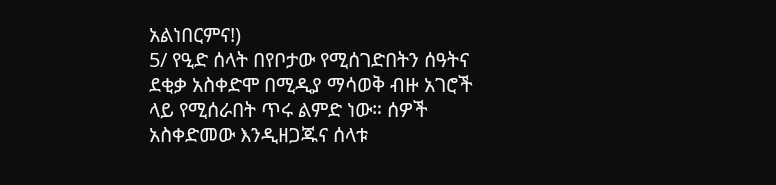አልነበርምና!)
5/ የዒድ ሰላት በየቦታው የሚሰገድበትን ሰዓትና ደቂቃ አስቀድሞ በሚዲያ ማሳወቅ ብዙ አገሮች ላይ የሚሰራበት ጥሩ ልምድ ነው። ሰዎች አስቀድመው እንዲዘጋጁና ሰላቱ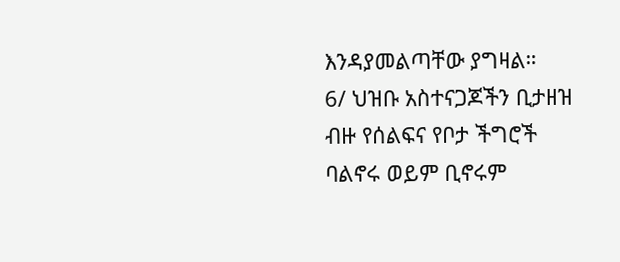እንዳያመልጣቸው ያግዛል።
6/ ህዝቡ አስተናጋጆችን ቢታዘዝ ብዙ የሰልፍና የቦታ ችግሮች ባልኖሩ ወይም ቢኖሩም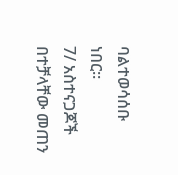ባልተወሳሰቡ ነበር።
7/ አስተናጋጆች በተቻላቸው መጠን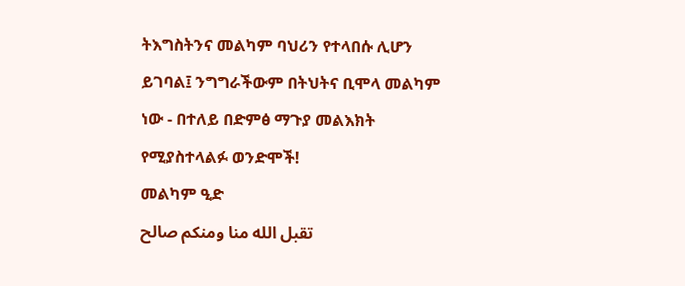ትእግስትንና መልካም ባህሪን የተላበሱ ሊሆን ይገባል፤ ንግግራችውም በትህትና ቢሞላ መልካም ነው - በተለይ በድምፅ ማጉያ መልእክት የሚያስተላልፉ ወንድሞች!
መልካም ዒድ
تقبل الله منا ومنكم صالح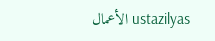الأعمال ustazilyas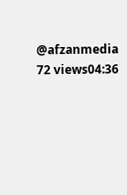@afzanmedia
72 views04:36